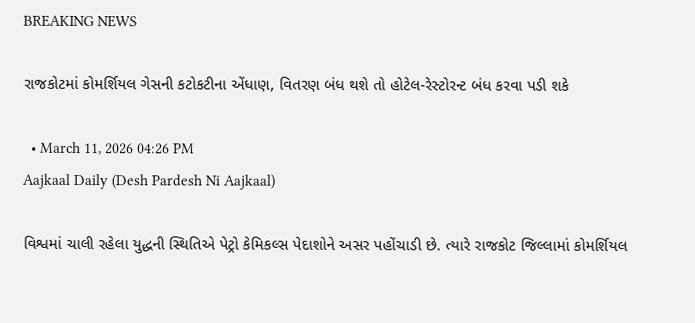BREAKING NEWS

રાજકોટમાં કોમર્શિયલ ગેસની કટોકટીના એંધાણ, વિતરણ બંધ થશે તો હોટેલ-રેસ્ટોરન્ટ બંધ કરવા પડી શકે

  • March 11, 2026 04:26 PM
Aajkaal Daily (Desh Pardesh Ni Aajkaal)

વિશ્વમાં ચાલી રહેલા યુદ્ધની સ્થિતિએ પેટ્રો કેમિકલ્સ પેદાશોને અસર પહોંચાડી છે. ત્યારે રાજકોટ જિલ્લામાં કોમર્શિયલ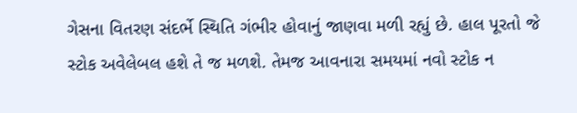ગેસના વિતરણ સંદર્ભે સ્થિતિ ગંભીર હોવાનું જાણવા મળી રહ્યું છે. હાલ પૂરતો જે સ્ટોક અવેલેબલ હશે તે જ મળશે. તેમજ આવનારા સમયમાં નવો સ્ટોક ન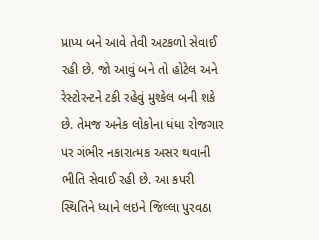પ્રાપ્ય બને આવે તેવી અટકળો સેવાઈ રહી છે. જો આવું બને તો હોટેલ અને રેસ્ટોરન્ટને ટકી રહેવું મુશ્કેલ બની શકે છે. તેમજ અનેક લોકોના ધંધા રોજગાર પર ગંભીર નકારાત્મક અસર થવાની ભીતિ સેવાઈ રહી છે. આ કપરી સ્થિતિને ધ્યાને લઇને જિલ્લા પુરવઠા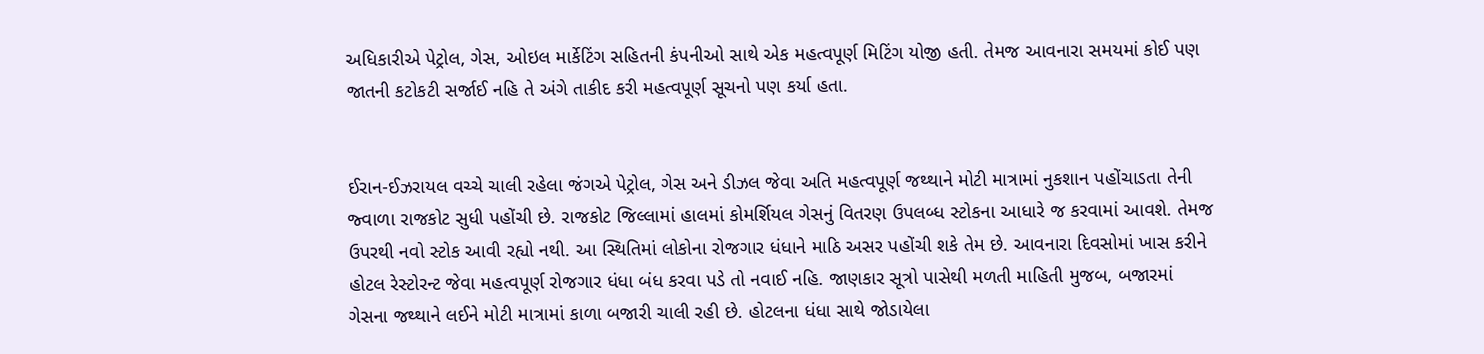અધિકારીએ પેટ્રોલ, ગેસ, ઓઇલ માર્કેટિંગ સહિતની કંપનીઓ સાથે એક મહત્વપૂર્ણ મિટિંગ યોજી હતી. તેમજ આવનારા સમયમાં કોઈ પણ જાતની કટોકટી સર્જાઈ નહિ તે અંગે તાકીદ કરી મહત્વપૂર્ણ સૂચનો પણ કર્યા હતા.


ઈરાન-ઈઝરાયલ વચ્ચે ચાલી રહેલા જંગએ પેટ્રોલ, ગેસ અને ડીઝલ જેવા અતિ મહત્વપૂર્ણ જથ્થાને મોટી માત્રામાં નુકશાન પહોંચાડતા તેની જ્વાળા રાજકોટ સુધી પહોંચી છે. રાજકોટ જિલ્લામાં હાલમાં કોમર્શિયલ ગેસનું વિતરણ ઉપલબ્ધ સ્ટોકના આધારે જ કરવામાં આવશે. તેમજ ઉપરથી નવો સ્ટોક આવી રહ્યો નથી. આ સ્થિતિમાં લોકોના રોજગાર ધંધાને માઠિ અસર પહોંચી શકે તેમ છે. આવનારા દિવસોમાં ખાસ કરીને હોટલ રેસ્ટોરન્ટ જેવા મહત્વપૂર્ણ રોજગાર ધંધા બંધ કરવા પડે તો નવાઈ નહિ. જાણકાર સૂત્રો પાસેથી મળતી માહિતી મુજબ, બજારમાં ગેસના જથ્થાને લઈને મોટી માત્રામાં કાળા બજારી ચાલી રહી છે. હોટલના ધંધા સાથે જોડાયેલા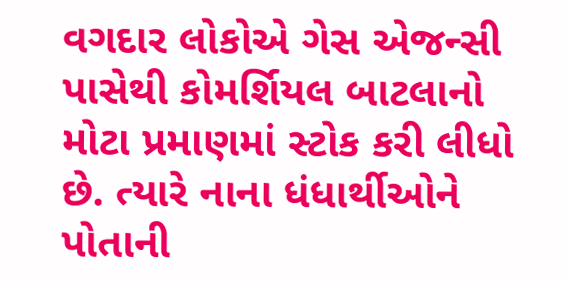વગદાર લોકોએ ગેસ એજન્સી પાસેથી કોમર્શિયલ બાટલાનો મોટા પ્રમાણમાં સ્ટોક કરી લીધો છે. ત્યારે નાના ધંધાર્થીઓને પોતાની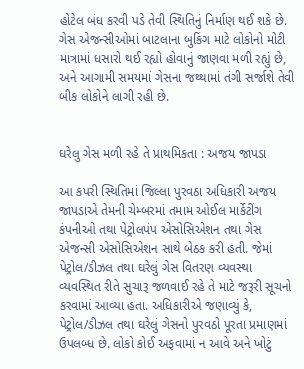હોટેલ બંધ કરવી પડે તેવી સ્થિતિનું નિર્માણ થઈ શકે છે. ગેસ એજન્સીઓમાં બાટલાના બુકિંગ માટે લોકોનો મોટી માત્રામાં ધસારો થઈ રહ્યો હોવાનું જાણવા મળી રહ્યું છે, અને આગામી સમયમાં ગેસના જથ્થામાં તંગી સર્જાશે તેવી બીક લોકોને લાગી રહી છે.


ઘરેલુ ગેસ મળી રહે તે પ્રાથમિકતા : અજય જાપડા

આ કપરી સ્થિતિમાં જિલ્લા પુરવઠા અધિકારી અજય જાપડાએ તેમની ચેમ્બરમાં તમામ ઓઈલ માર્કેટીંગ કંપનીઓ તથા પેટ્રોલપંપ એસોસિએશન તથા ગેસ એજન્સી એસોસિએશન સાથે બેઠક કરી હતી. જેમાં પેટ્રોલ/ડીઝલ તથા ઘરેલું ગેસ વિતરણ વ્યવસ્થા વ્યવસ્થિત રીતે સુચારૂ જળવાઈ રહે તે માટે જરૂરી સૂચનો કરવામાં આવ્યા હતા. અધિકારીએ જણાવ્યું કે, પેટ્રોલ/ડીઝલ તથા ઘરેલું ગેસનો પુરવઠો પૂરતા પ્રમાણમાં ઉપલબ્ધ છે. લોકો કોઈ અફવામાં ન આવે અને ખોટું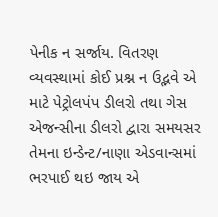પેનીક ન સર્જાય. વિતરણ વ્યવસ્થામાં કોઈ પ્રશ્ન ન ઉદ્ભવે એ માટે પેટ્રોલપંપ ડીલરો તથા ગેસ એજન્સીના ડીલરો દ્વારા સમયસર તેમના ઇન્ડેન્ટ/નાણા એડવાન્સમાં ભરપાઈ થઇ જાય એ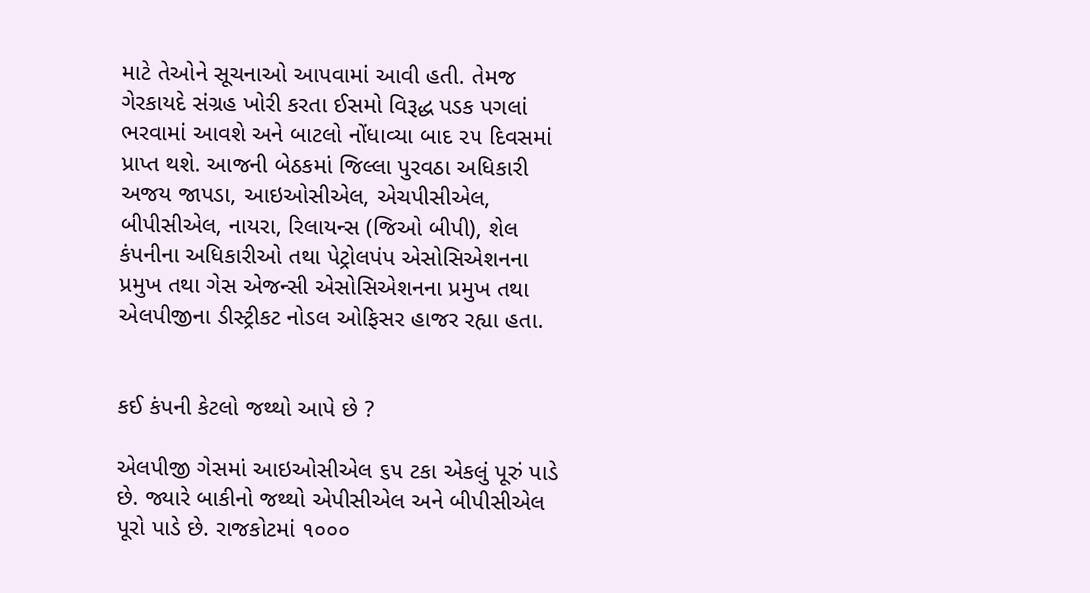માટે તેઓને સૂચનાઓ આપવામાં આવી હતી. તેમજ ગેરકાયદે સંગ્રહ ખોરી કરતા ઈસમો વિરૂદ્ધ પડક પગલાં ભરવામાં આવશે અને બાટલો નોંધાવ્યા બાદ ૨૫ દિવસમાં પ્રાપ્ત થશે. આજની બેઠકમાં જિલ્લા પુરવઠા અધિકારી અજય જાપડા, આઇઓસીએલ, એચપીસીએલ, બીપીસીએલ, નાયરા, રિલાયન્સ (જિઓ બીપી), શેલ કંપનીના અધિકારીઓ તથા પેટ્રોલપંપ એસોસિએશનના પ્રમુખ તથા ગેસ એજન્સી એસોસિએશનના પ્રમુખ તથા એલપીજીના ડીસ્ટ્રીકટ નોડલ ઓફિસર હાજર રહ્યા હતા.


કઈ કંપની કેટલો જથ્થો આપે છે ?

એલપીજી ગેસમાં આઇઓસીએલ ૬૫ ટકા એકલું પૂરું પાડે છે. જ્યારે બાકીનો જથ્થો એપીસીએલ અને બીપીસીએલ પૂરો પાડે છે. રાજકોટમાં ૧૦૦૦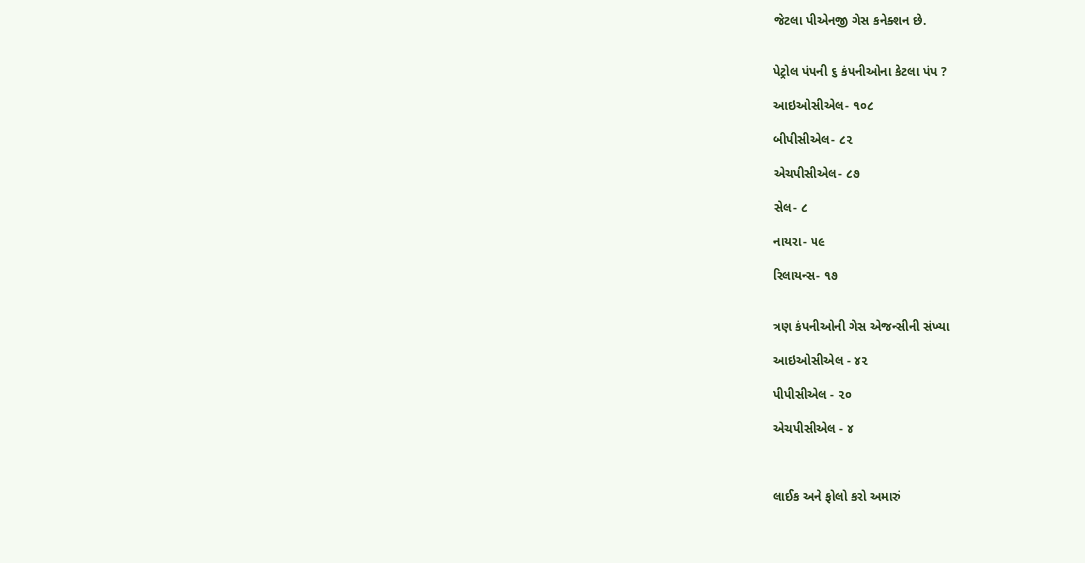જેટલા પીએનજી ગેસ કનેક્શન છે.


પેટ્રોલ પંપની ૬ કંપનીઓના કેટલા પંપ ?

આઇઓસીએલ- ૧૦૮

બીપીસીએલ- ૮૨

એચપીસીએલ- ૮૭

સેલ- ૮

નાયરા- ૫૯

રિલાયન્સ- ૧૭


ત્રણ કંપનીઓની ગેસ એજન્સીની સંખ્યા

આઇઓસીએલ - ૪૨

પીપીસીએલ - ૨૦

એચપીસીએલ - ૪



લાઈક અને ફોલો કરો અમારું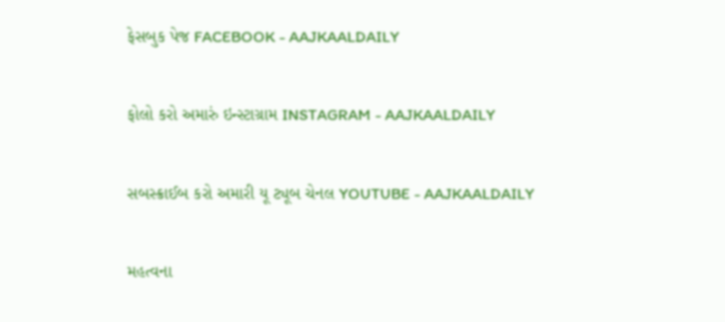ફેસબુક પેજ FACEBOOK - AAJKAALDAILY


ફોલો કરો અમારું ઇન્સ્ટાગ્રામ INSTAGRAM - AAJKAALDAILY


સબસ્ક્રાઈબ કરો અમારી યૂ ટ્યૂબ ચેનલ YOUTUBE - AAJKAALDAILY


મહત્વના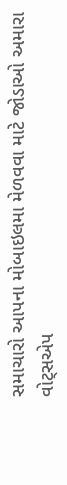સમાચારો આપના મોબાઇલમા મેળવવા માટે જોડાઓ અમારા વોટ્સએપ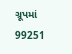ગ્રૂપમાં  99251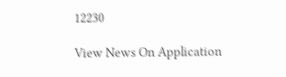12230

View News On Application